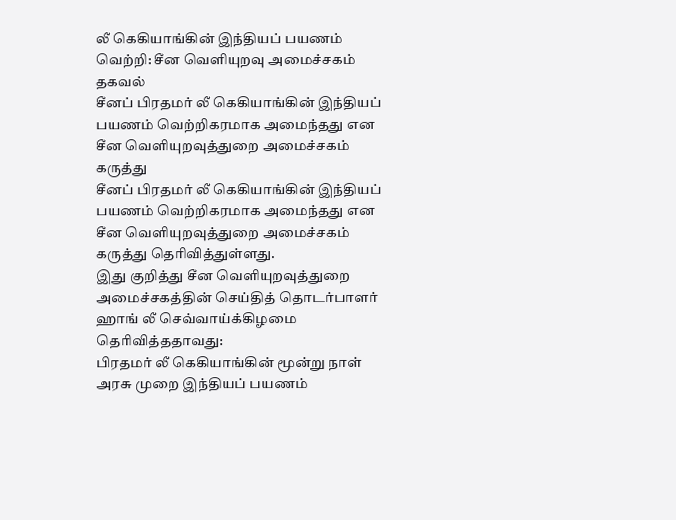லீ கெகியாங்கின் இந்தியப் பயணம் வெற்றி: சீன வெளியுறவு அமைச்சகம் தகவல்
சீனப் பிரதமர் லீ கெகியாங்கின் இந்தியப் பயணம் வெற்றிகரமாக அமைந்தது என சீன வெளியுறவுத்துறை அமைச்சகம் கருத்து
சீனப் பிரதமர் லீ கெகியாங்கின் இந்தியப் பயணம் வெற்றிகரமாக அமைந்தது என சீன வெளியுறவுத்துறை அமைச்சகம் கருத்து தெரிவித்துள்ளது.
இது குறித்து சீன வெளியுறவுத்துறை அமைச்சகத்தின் செய்தித் தொடர்பாளர் ஹாங் லீ செவ்வாய்க்கிழமை தெரிவித்ததாவது:
பிரதமர் லீ கெகியாங்கின் மூன்று நாள் அரசு முறை இந்தியப் பயணம்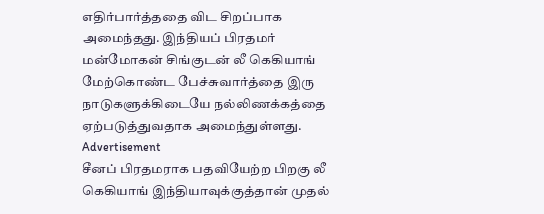எதிர்பார்த்ததை விட சிறப்பாக அமைந்தது. இந்தியப் பிரதமர் மன்மோகன் சிங்குடன் லீ கெகியாங் மேற்கொண்ட பேச்சுவார்த்தை இரு நாடுகளுக்கிடையே நல்லிணக்கத்தை ஏற்படுத்துவதாக அமைந்துள்ளது.
Advertisement
சீனப் பிரதமராக பதவியேற்ற பிறகு லீ கெகியாங் இந்தியாவுக்குத்தான் முதல்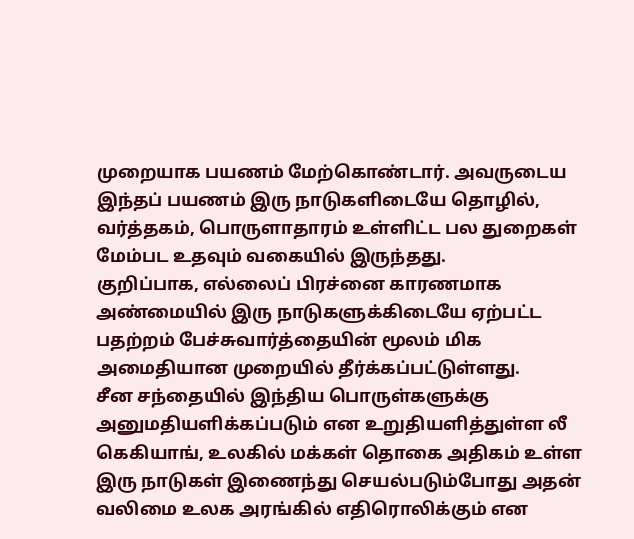முறையாக பயணம் மேற்கொண்டார். அவருடைய இந்தப் பயணம் இரு நாடுகளிடையே தொழில், வர்த்தகம், பொருளாதாரம் உள்ளிட்ட பல துறைகள் மேம்பட உதவும் வகையில் இருந்தது.
குறிப்பாக, எல்லைப் பிரச்னை காரணமாக அண்மையில் இரு நாடுகளுக்கிடையே ஏற்பட்ட பதற்றம் பேச்சுவார்த்தையின் மூலம் மிக அமைதியான முறையில் தீர்க்கப்பட்டுள்ளது.
சீன சந்தையில் இந்திய பொருள்களுக்கு அனுமதியளிக்கப்படும் என உறுதியளித்துள்ள லீ கெகியாங், உலகில் மக்கள் தொகை அதிகம் உள்ள இரு நாடுகள் இணைந்து செயல்படும்போது அதன் வலிமை உலக அரங்கில் எதிரொலிக்கும் என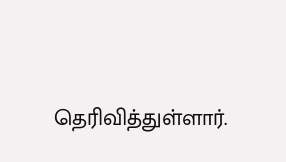தெரிவித்துள்ளார்.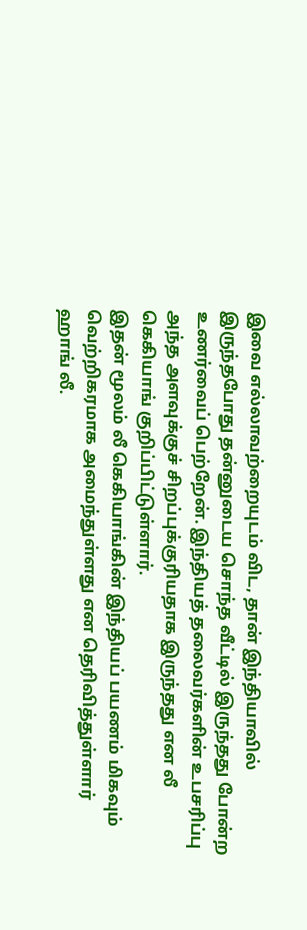இவை எல்லாவற்றையுடம் விட, தான் இந்தியாவில் இருந்தபோது தன்னுடைய சொந்த வீட்டில் இருந்தது போன்ற உணர்வைப் பெற்றேன். இந்தியத் தலைவர்களின் உபசரிப்பு அந்த அளவுக்குச் சிறப்புக்குரியதாக இருந்தது என லீ கெகியாங் குறிப்பிட்டுள்ளார்.
இதன் மூலம் லீ கெகியாங்கின் இந்தியப் பயணம் மிகவும் வெற்றிகரமாக அமைந்துள்ளது என தெரிவித்துள்ளார் ஹாங் லீ.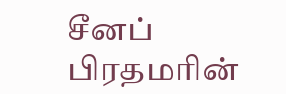சீனப் பிரதமரின்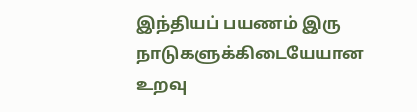இந்தியப் பயணம் இரு நாடுகளுக்கிடையேயான உறவு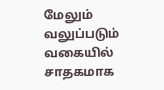மேலும் வலுப்படும் வகையில் சாதகமாக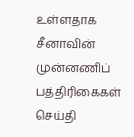உள்ளதாக சீனாவின் முன்னணிப் பத்திரிகைகள் செய்தி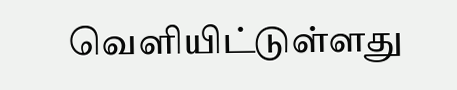வெளியிட்டுள்ளது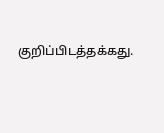குறிப்பிடத்தக்கது.